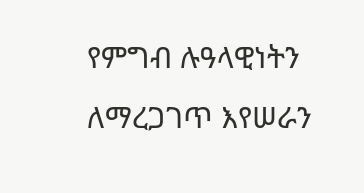የምግብ ሉዓላዊነትን ለማረጋገጥ እየሠራን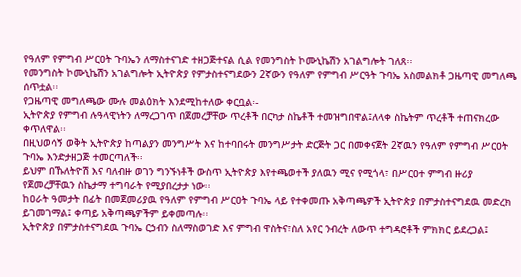የዓለም የምግብ ሥርዐት ጉባኤን ለማስተናገድ ተዘጋጅተናል ሲል የመንግስት ኮሙኒኬሽን አገልግሎት ገለጸ፡፡
የመንግስት ኮሙኒኬሽን አገልግሎት ኢትዮጵያ የምታስተናግደውን 2ኛውን የዓለም የምግብ ሥርዓት ጉባኤ አስመልክቶ ጋዜጣዊ መግለጫ ሰጥቷል፡፡
የጋዜጣዊ መግለጫው ሙሉ መልዕክት እንደሚከተለው ቀርቧል፡-
ኢትዮጵያ የምግብ ሉዓላዊነትን ለማረጋገጥ በጀመረቻቸው ጥረቶች በርካታ ስኬቶች ተመዝግበዋል፤ለላቀ ስኬትም ጥረቶች ተጠናክረው ቀጥለዋል፡፡
በዚህወሳኝ ወቅት ኢትዮጵያ ከጣልያን መንግሥት እና ከተባበሩት መንግሥታት ድርጅት ጋር በመቀናጀት 2ኛዉን የዓለም የምግብ ሥርዐት ጉባኤ እንድታዘጋጅ ተመርጣለች፡፡
ይህም በኹለትዮሽ እና ባለብዙ ወገን ግንኙነቶች ውስጥ ኢትዮጵያ እየተጫወተች ያለዉን ሚና የሚጎላ፣ በሥርዐተ ምግብ ዙሪያ የጀመረቻቸዉን ስኬታማ ተግባራት የሚያበረታታ ነው፡፡
ከዐራት ዓመታት በፊት በመጀመሪያዉ የዓለም የምግብ ሥርዐት ጉባኤ ላይ የተቀመጡ አቅጣጫዎች ኢትዮጵያ በምታስተናግደዉ መድረክ ይገመገማል፤ ቀጣይ አቅጣጫዎችም ይቀመጣሉ፡፡
ኢትዮጵያ በምታስተናግደዉ ጉባኤ ርኃብን ስለማስወገድ እና ምግብ ዋስትና፣ስለ አየር ንብረት ለውጥ ተግዳሮቶች ምክክር ይደረጋል፤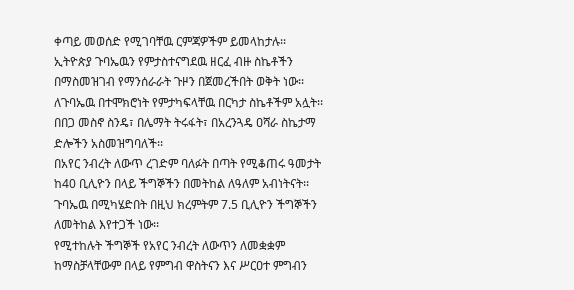ቀጣይ መወሰድ የሚገባቸዉ ርምጃዎችም ይመላከታሉ፡፡
ኢትዮጵያ ጉባኤዉን የምታስተናግደዉ ዘርፈ ብዙ ስኬቶችን በማስመዝገብ የማንሰራራት ጉዞን በጀመረችበት ወቅት ነው፡፡
ለጉባኤዉ በተሞክሮነት የምታካፍላቸዉ በርካታ ስኬቶችም አሏት፡፡
በበጋ መስኖ ስንዴ፣ በሌማት ትሩፋት፣ በአረንጓዴ ዐሻራ ስኬታማ ድሎችን አስመዝግባለች፡፡
በአየር ንብረት ለውጥ ረገድም ባለፉት በጣት የሚቆጠሩ ዓመታት ከ40 ቢሊዮን በላይ ችግኞችን በመትከል ለዓለም አብነትናት፡፡
ጉባኤዉ በሚካሄድበት በዚህ ክረምትም 7.5 ቢሊዮን ችግኞችን ለመትከል እየተጋች ነው፡፡
የሚተከሉት ችግኞች የአየር ንብረት ለውጥን ለመቋቋም ከማስቻላቸውም በላይ የምግብ ዋስትናን እና ሥርዐተ ምግብን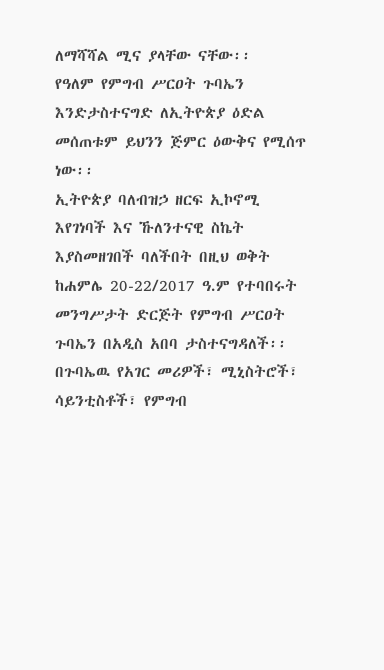ለማሻሻል ሚና ያላቸው ናቸው፡፡
የዓለም የምግብ ሥርዐት ጉባኤን እንድታስተናግድ ለኢትዮጵያ ዕድል መሰጠቱም ይህንን ጅምር ዕውቅና የሚሰጥ ነው፡፡
ኢትዮጵያ ባለብዝኃ ዘርፍ ኢኮኖሚ እየገነባች እና ኹለንተናዊ ስኬት እያስመዘገበች ባለችበት በዚህ ወቅት ከሐምሌ 20-22/2017 ዓ.ም የተባበሩት መንግሥታት ድርጅት የምግብ ሥርዐት ጉባኤን በአዲስ አበባ ታስተናግዳለች፡፡
በጉባኤዉ የአገር መሪዎች፣ ሚኒስትሮች፣ ሳይንቲስቶች፣ የምግብ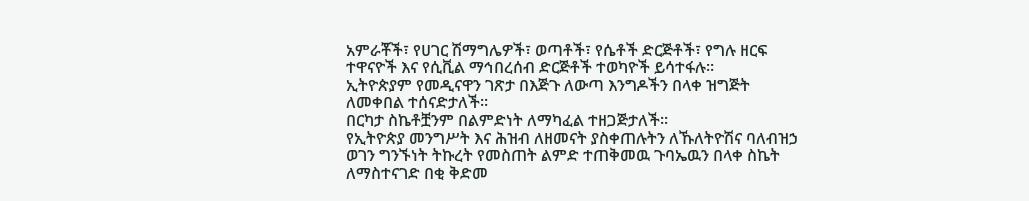አምራቾች፣ የሀገር ሽማግሌዎች፣ ወጣቶች፣ የሴቶች ድርጅቶች፣ የግሉ ዘርፍ ተዋናዮች እና የሲቪል ማኅበረሰብ ድርጅቶች ተወካዮች ይሳተፋሉ።
ኢትዮጵያም የመዲናዋን ገጽታ በእጅጉ ለውጣ እንግዶችን በላቀ ዝግጅት ለመቀበል ተሰናድታለች፡፡
በርካታ ስኬቶቿንም በልምድነት ለማካፈል ተዘጋጅታለች፡፡
የኢትዮጵያ መንግሥት እና ሕዝብ ለዘመናት ያስቀጠሉትን ለኹለትዮሽና ባለብዝኃ ወገን ግንኙነት ትኩረት የመስጠት ልምድ ተጠቅመዉ ጉባኤዉን በላቀ ስኬት ለማስተናገድ በቂ ቅድመ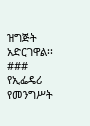ዝግጅት አድርገዋል፡፡
###
የኢፌዴሪ የመንግሥት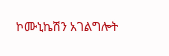ኮሙኒኬሽን አገልግሎት